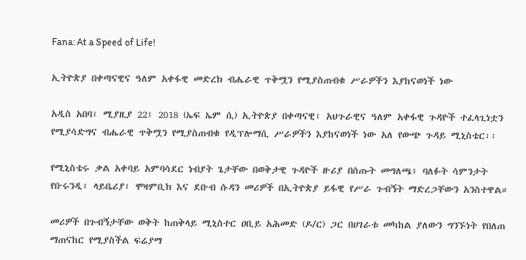Fana: At a Speed of Life!

ኢትዮጵያ በቀጣናዊና ዓለም አቀፋዊ መድረክ ብሔራዊ ጥቅሟን የሚያስጠብቁ ሥራዎችን እያከናወነች ነው

አዲስ አበባ፣ ሚያዚያ 22፣ 2018 (ኤፍ ኤም ሲ) ኢትዮጵያ በቀጣናዊ፣ አህጉራዊና ዓለም አቀፋዊ ጉዳዮች ተፈላጊነቷን የሚያሳድግና ብሔራዊ ጥቅሟን የሚያስጠብቁ የዲፕሎማሲ ሥራዎችን እያከናወነች ነው አለ የውጭ ጉዳይ ሚኒስቴር፡፡

የሚኒስቴሩ ቃል አቀባይ አምባሳደር ነብያት ጌታቸው በወቅታዊ ጉዳዮች ዙሪያ በሰጡት መግለጫ፥ ባለፉት ሳምንታት የቡሩንዲ፣ ላይቤሪያ፣ ሞዛምቢክ እና ደቡብ ሱዳን መሪዎች በኢትዮጵያ ይፋዊ የሥራ ጉብኝት ማድረጋቸውን አንስተዋል።

መሪዎች በጉብኝታቸው ወቅት ከጠቅላይ ሚኒስተር ዐቢይ አሕመድ (ዶ/ር) ጋር በሀገራቱ መካከል ያለውን ግንኙነት የበለጠ ማጠናከር የሚያስችል ፍሬያማ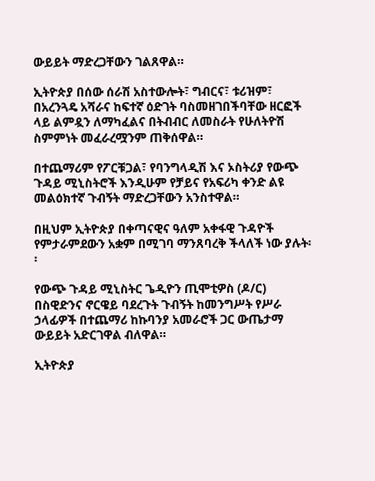ውይይት ማድረጋቸውን ገልጸዋል።

ኢትዮጵያ በሰው ሰራሽ አስተውሎት፣ ግብርና፣ ቱሪዝም፣ በአረንጓዴ አሻራና ከፍተኛ ዕድገት ባስመዘገበችባቸው ዘርፎች ላይ ልምዷን ለማካፈልና በትብብር ለመስራት የሁለትዮሽ ስምምነት መፈራረሟንም ጠቅሰዋል።

በተጨማሪም የፖርቹጋል፣ የባንግላዲሽ እና ኦስትሪያ የውጭ ጉዳይ ሚኒስትሮች እንዲሁም የቻይና የአፍሪካ ቀንድ ልዩ መልዕክተኛ ጉብኝት ማድረጋቸውን አንስተዋል።

በዚህም ኢትዮጵያ በቀጣናዊና ዓለም አቀፋዊ ጉዳዮች የምታራምደውን አቋም በሚገባ ማንጸባረቅ ችላለች ነው ያሉት፡፡

የውጭ ጉዳይ ሚኒስትር ጌዲዮን ጢሞቲዎስ (ዶ/ር) በስዊድንና ኖርዌይ ባደረጉት ጉብኝት ከመንግሥት የሥራ ኃላፊዎች በተጨማሪ ከኩባንያ አመራሮች ጋር ውጤታማ ውይይት አድርገዋል ብለዋል።

ኢትዮጵያ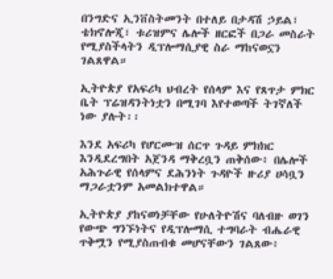በንግድና ኢንቨስትመንት በተለይ በታዳሽ ኃይል፣ ቴክኖሎጂ፣ ቱሪዝምና ሌሎች ዘርፎች በጋራ መስራት የሚያስችላትን ዲፕሎማሲያዊ ስራ ማከናወኗን ገልጸዋል።

ኢትዮጵያ የአፍሪካ ህብረት የሰላም እና የጸጥታ ምክር ቤት ፕሬዝዳንትነቷን በሚገባ እየተወጣች ትገኛለች ነው ያሉት፡፡

እንደ አፍሪካ የሆርሙዝ ሰርጥ ጉዳይ ምክክር እንዲደረግበት አጀንዳ ማቅረቧን ጠቅሰው፥ በሌሎች አሕጉራዊ የሰላምና ደሕንነት ጉዳዮች ዙሪያ ሀሳቧን ማጋራቷንም አመልክተዋል።

ኢትዮጵያ ያከናወነቻቸው የሁለትዮሽና ባለብዙ ወገን የውጭ ግንኙነትና የዲፕሎማሲ ተግባራት ብሔራዊ ጥቅሟን የሚያስጠብቁ መሆናቸውን ገልጸው፥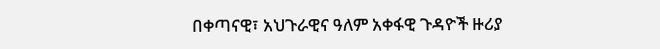በቀጣናዊ፣ አህጉራዊና ዓለም አቀፋዊ ጉዳዮች ዙሪያ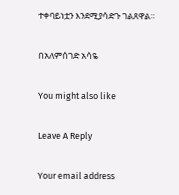ተቀባይነቷን እንደሚያሳድጉ ገልጸዋል።

በአለምሰገድ አሳዬ

You might also like

Leave A Reply

Your email address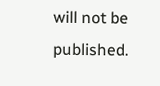will not be published.